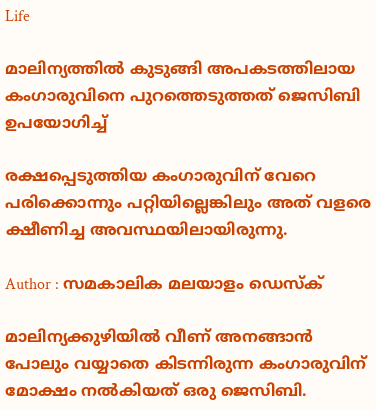Life

മാലിന്യത്തില്‍ കുടുങ്ങി അപകടത്തിലായ കംഗാരുവിനെ പുറത്തെടുത്തത് ജെസിബി ഉപയോഗിച്ച്

രക്ഷപ്പെടുത്തിയ കംഗാരുവിന് വേറെ പരിക്കൊന്നും പറ്റിയില്ലെങ്കിലും അത് വളരെ ക്ഷീണിച്ച അവസ്ഥയിലായിരുന്നു.

Author : സമകാലിക മലയാളം ഡെസ്ക്

മാലിന്യക്കുഴിയില്‍ വീണ് അനങ്ങാന്‍ പോലും വയ്യാതെ കിടന്നിരുന്ന കംഗാരുവിന് മോക്ഷം നല്‍കിയത് ഒരു ജെസിബി.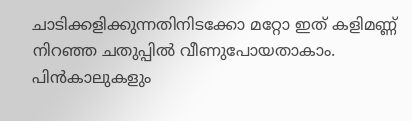ചാടിക്കളിക്കുന്നതിനിടക്കോ മറ്റോ ഇത് കളിമണ്ണ് നിറഞ്ഞ ചതുപ്പില്‍ വീണുപോയതാകാം. പിന്‍കാലുകളും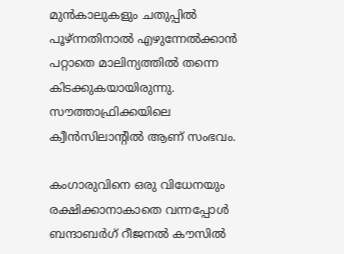മുന്‍കാലുകളും ചതുപ്പില്‍ പൂഴ്ന്നതിനാല്‍ എഴുന്നേല്‍ക്കാന്‍ പറ്റാതെ മാലിന്യത്തില്‍ തന്നെ കിടക്കുകയായിരുന്നു. സൗത്താഫ്രിക്കയിലെ ക്വീന്‍സിലാന്റില്‍ ആണ് സംഭവം.

കംഗാരുവിനെ ഒരു വിധേനയും രക്ഷിക്കാനാകാതെ വന്നപ്പോള്‍ ബന്ദാബര്‍ഗ് റീജനല്‍ കൗസില്‍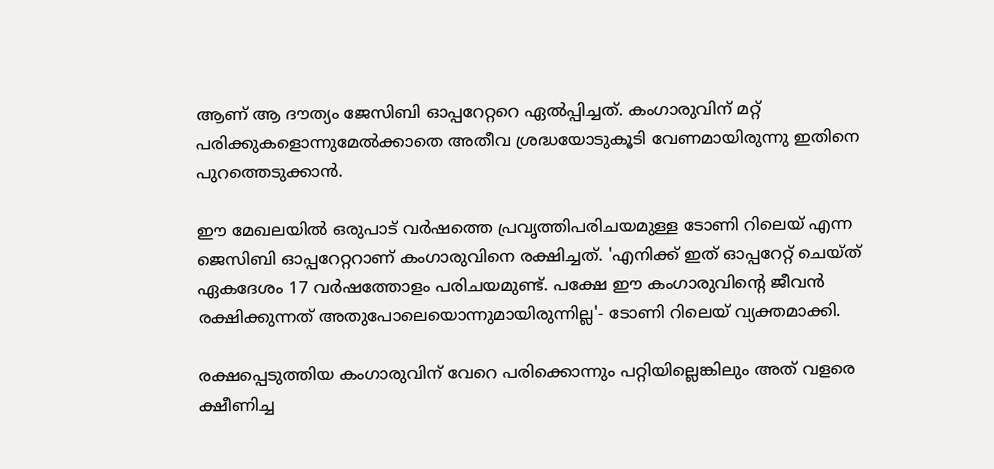ആണ് ആ ദൗത്യം ജേസിബി ഓപ്പറേറ്ററെ ഏല്‍പ്പിച്ചത്. കംഗാരുവിന് മറ്റ് പരിക്കുകളൊന്നുമേല്‍ക്കാതെ അതീവ ശ്രദ്ധയോടുകൂടി വേണമായിരുന്നു ഇതിനെ പുറത്തെടുക്കാന്‍.

ഈ മേഖലയില്‍ ഒരുപാട് വര്‍ഷത്തെ പ്രവൃത്തിപരിചയമുള്ള ടോണി റിലെയ് എന്ന ജെസിബി ഓപ്പറേറ്ററാണ് കംഗാരുവിനെ രക്ഷിച്ചത്. 'എനിക്ക് ഇത് ഓപ്പറേറ്റ് ചെയ്ത് ഏകദേശം 17 വര്‍ഷത്തോളം പരിചയമുണ്ട്. പക്ഷേ ഈ കംഗാരുവിന്റെ ജീവന്‍ രക്ഷിക്കുന്നത് അതുപോലെയൊന്നുമായിരുന്നില്ല'- ടോണി റിലെയ് വ്യക്തമാക്കി.

രക്ഷപ്പെടുത്തിയ കംഗാരുവിന് വേറെ പരിക്കൊന്നും പറ്റിയില്ലെങ്കിലും അത് വളരെ ക്ഷീണിച്ച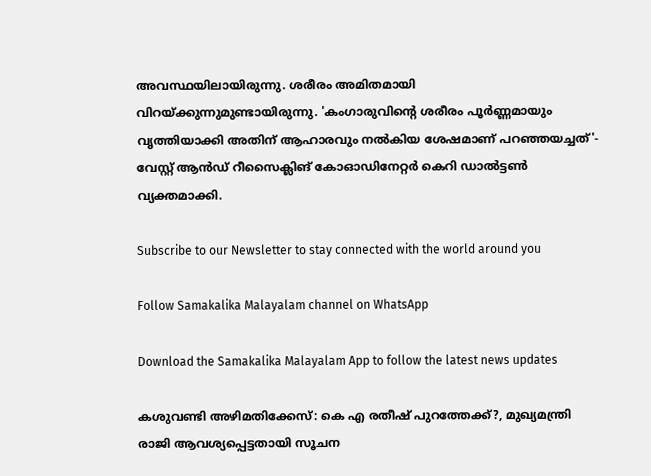അവസ്ഥയിലായിരുന്നു. ശരീരം അമിതമായി വിറയ്ക്കുന്നുമുണ്ടായിരുന്നു. 'കംഗാരുവിന്റെ ശരീരം പൂര്‍ണ്ണമായും വൃത്തിയാക്കി അതിന് ആഹാരവും നല്‍കിയ ശേഷമാണ് പറഞ്ഞയച്ചത്'- വേസ്റ്റ് ആന്‍ഡ് റീസൈക്ലിങ് കോഓഡിനേറ്റര്‍ കെറി ഡാല്‍ട്ടണ്‍ വ്യക്തമാക്കി.

Subscribe to our Newsletter to stay connected with the world around you

Follow Samakalika Malayalam channel on WhatsApp

Download the Samakalika Malayalam App to follow the latest news updates

കശുവണ്ടി അഴിമതിക്കേസ്: കെ എ രതീഷ് പുറത്തേക്ക്?, മുഖ്യമന്ത്രി രാജി ആവശ്യപ്പെട്ടതായി സൂചന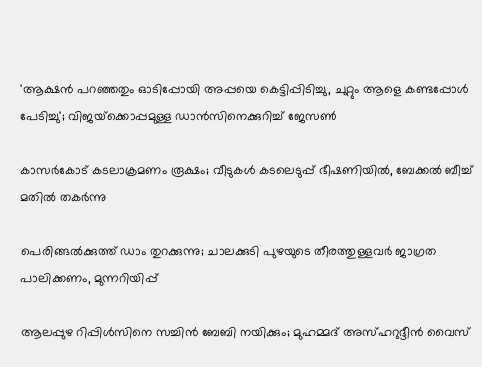'ആക്ഷന്‍ പറഞ്ഞതും ഓടിപ്പോയി അപ്പയെ കെട്ടിപ്പിടിച്ചു, ചുറ്റും ആളെ കണ്ടപ്പോള്‍ പേടിച്ചു'; വിജയ്‌ക്കൊപ്പമുള്ള ഡാന്‍സിനെക്കുറിച്ച് ജേസണ്‍

കാസർകോട് കടലാക്രമണം രൂക്ഷം; വീടുകൾ കടലെടുപ്പ് ഭീഷണിയിൽ, ബേക്കൽ ബീച്ച് മതിൽ തകർന്നു

പെരിങ്ങല്‍ക്കുത്ത് ഡാം തുറക്കുന്നു; ചാലക്കുടി പുഴയുടെ തീരത്തുള്ളവര്‍ ജാഗ്രത പാലിക്കണം, മുന്നറിയിപ്പ്

ആലപ്പുഴ റിപ്പിൾസിനെ സച്ചിൻ ബേബി നയിക്കും; മുഹമ്മദ് അസ്ഹറുദ്ദീൻ വൈസ്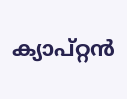ക്യാപ്റ്റൻ